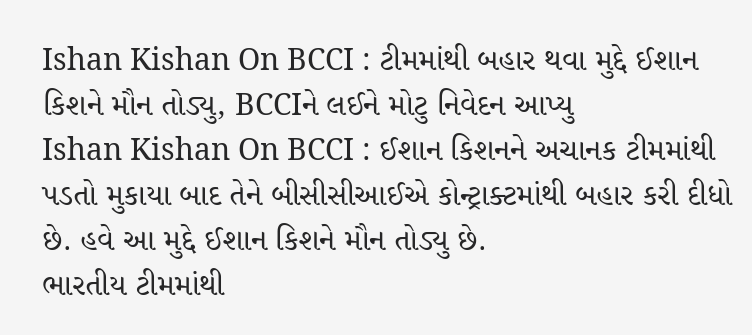Ishan Kishan On BCCI : ટીમમાંથી બહાર થવા મુદ્દે ઈશાન કિશને મૌન તોડ્યુ, BCCIને લઈને મોટુ નિવેદન આપ્યુ
Ishan Kishan On BCCI : ઈશાન કિશનને અચાનક ટીમમાંથી પડતો મુકાયા બાદ તેને બીસીસીઆઈએ કોન્ટ્રાક્ટમાંથી બહાર કરી દીધો છે. હવે આ મુદ્દે ઈશાન કિશને મૌન તોડ્યુ છે.
ભારતીય ટીમમાંથી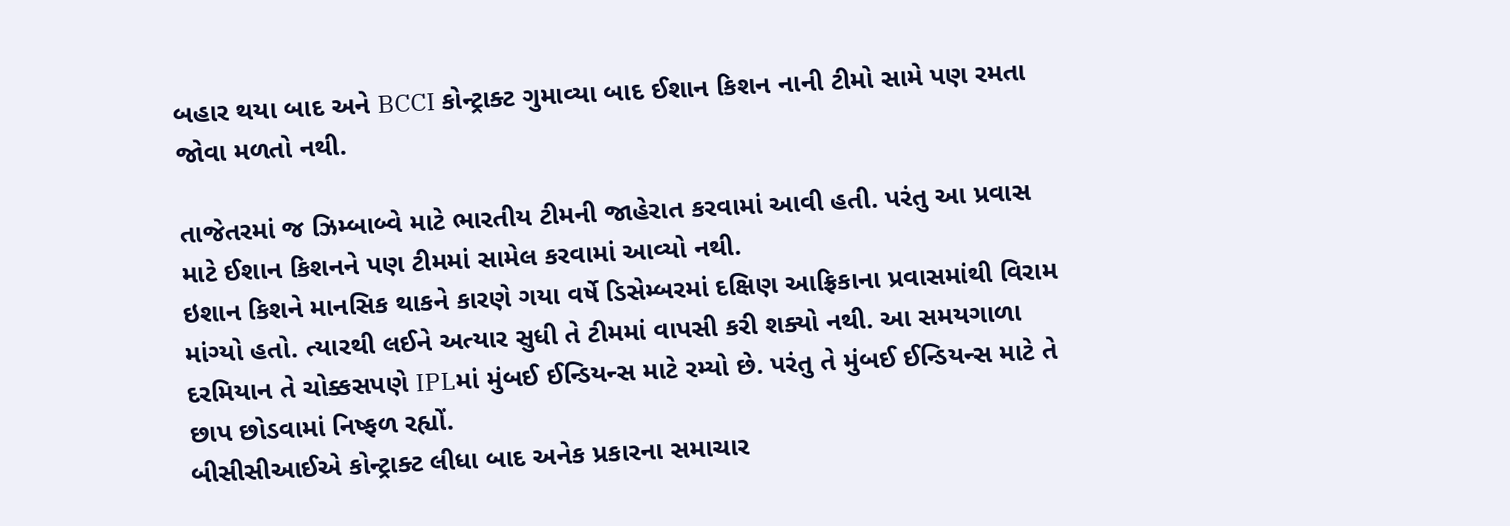બહાર થયા બાદ અને BCCI કોન્ટ્રાક્ટ ગુમાવ્યા બાદ ઈશાન કિશન નાની ટીમો સામે પણ રમતા જોવા મળતો નથી.

તાજેતરમાં જ ઝિમ્બાબ્વે માટે ભારતીય ટીમની જાહેરાત કરવામાં આવી હતી. પરંતુ આ પ્રવાસ માટે ઈશાન કિશનને પણ ટીમમાં સામેલ કરવામાં આવ્યો નથી.
ઇશાન કિશને માનસિક થાકને કારણે ગયા વર્ષે ડિસેમ્બરમાં દક્ષિણ આફ્રિકાના પ્રવાસમાંથી વિરામ માંગ્યો હતો. ત્યારથી લઈને અત્યાર સુધી તે ટીમમાં વાપસી કરી શક્યો નથી. આ સમયગાળા દરમિયાન તે ચોક્કસપણે IPLમાં મુંબઈ ઈન્ડિયન્સ માટે રમ્યો છે. પરંતુ તે મુંબઈ ઈન્ડિયન્સ માટે તે છાપ છોડવામાં નિષ્ફળ રહ્યોં.
બીસીસીઆઈએ કોન્ટ્રાક્ટ લીધા બાદ અનેક પ્રકારના સમાચાર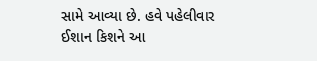સામે આવ્યા છે. હવે પહેલીવાર ઈશાન કિશને આ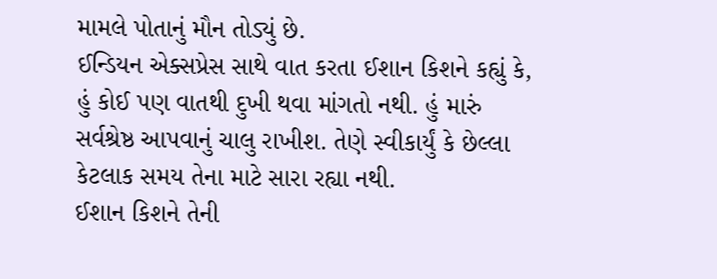મામલે પોતાનું મૌન તોડ્યું છે.
ઈન્ડિયન એક્સપ્રેસ સાથે વાત કરતા ઈશાન કિશને કહ્યું કે, હું કોઈ પણ વાતથી દુખી થવા માંગતો નથી. હું મારું સર્વશ્રેષ્ઠ આપવાનું ચાલુ રાખીશ. તેણે સ્વીકાર્યું કે છેલ્લા કેટલાક સમય તેના માટે સારા રહ્યા નથી.
ઈશાન કિશને તેની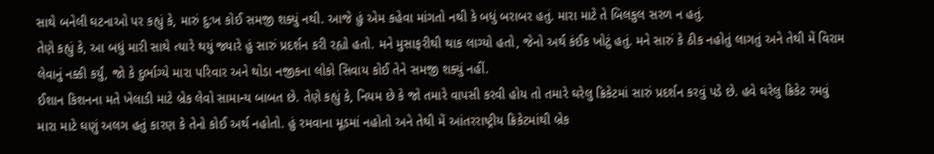સાથે બનેલી ઘટનાઓ પર કહ્યું કે, મારું દુ:ખ કોઈ સમજી શક્યું નથી. આજે હું એમ કહેવા માંગતો નથી કે બધું બરાબર હતું. મારા માટે તે બિલકુલ સરળ ન હતું.
તેણે કહ્યું કે, આ બધું મારી સાથે ત્યારે થયું જ્યારે હું સારું પ્રદર્શન કરી રહ્યો હતો. મને મુસાફરીથી થાક લાગ્યો હતો, જેનો અર્થ કંઈક ખોટું હતું. મને સારું કે ઠીક નહોતું લાગતું અને તેથી મેં વિરામ લેવાનું નક્કી કર્યું, જો કે દુર્ભાગ્યે મારા પરિવાર અને થોડા નજીકના લોકો સિવાય કોઈ તેને સમજી શક્યું નહીં.
ઈશાન કિશનના મતે ખેલાડી માટે બ્રેક લેવો સામાન્ય બાબત છે. તેણે કહ્યું કે, નિયમ છે કે જો તમારે વાપસી કરવી હોય તો તમારે ઘરેલુ ક્રિકેટમાં સારું પ્રદર્શન કરવું પડે છે. હવે ઘરેલુ ક્રિકેટ રમવું મારા માટે ઘણું અલગ હતું કારણ કે તેનો કોઈ અર્થ નહોતો. હું રમવાના મૂડમાં નહોતો અને તેથી મેં આંતરરાષ્ટ્રીય ક્રિકેટમાંથી બ્રેક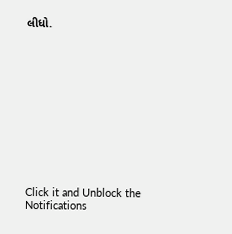લીધો.












Click it and Unblock the Notifications